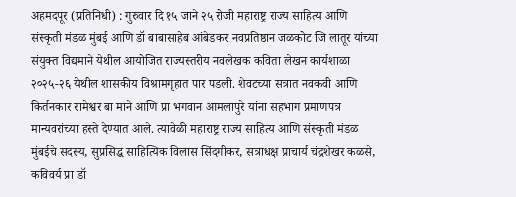अहमदपूर (प्रतिनिधी) : गुरुवार दि १५ जाने २५ रोजी महाराष्ट्र राज्य साहित्य आणि संस्कृती मंडळ मुंबई आणि डॉ बाबासाहेब आंबेडकर नवप्रतिष्ठान जळकोट जि लातूर यांच्या संयुक्त विद्यमाने येथील आयोजित राज्यस्तरीय नवलेखक कविता लेखन कार्यशाळा २०२५-२६ येथील शासकीय विश्रामगृहात पार पडली. शेवटच्या सत्रात नवकवी आणि किर्तनकार रामेश्वर बा माने आणि प्रा भगवान आमलापुरे यांना सहभाग प्रमाणपत्र मान्यवरांच्या हस्ते देण्यात आले. त्यावेळी महाराष्ट्र राज्य साहित्य आणि संस्कृती मंडळ मुंबईचे सदस्य, सुप्रसिद्ध साहित्यिक विलास सिंदगीकर, सत्राधक्ष प्राचार्य चंद्रशेखर कळसे, कविवर्य प्रा डॉ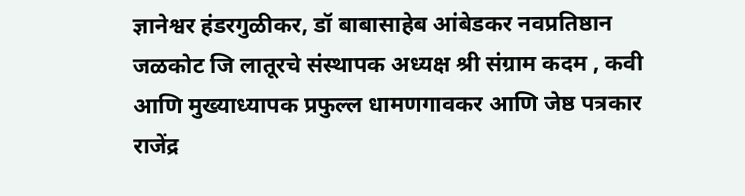ज्ञानेश्वर हंडरगुळीकर, डॉ बाबासाहेब आंबेडकर नवप्रतिष्ठान जळकोट जि लातूरचे संस्थापक अध्यक्ष श्री संग्राम कदम , कवी आणि मुख्याध्यापक प्रफुल्ल धामणगावकर आणि जेष्ठ पत्रकार राजेंद्र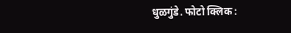धुळगुंडे. फोटो क्लिक :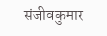संजीवकुमार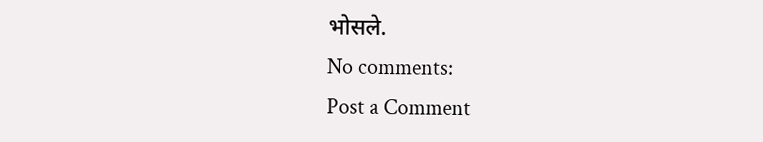भोसले.
No comments:
Post a Comment